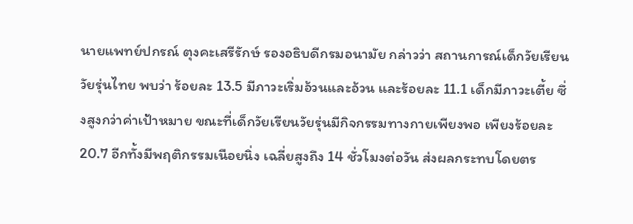นายแพทย์ปกรณ์ ตุงคะเสรีรักษ์ รองอธิบดีกรมอนามัย กล่าวว่า สถานการณ์เด็กวัยเรียนวัยรุ่นไทย พบว่า ร้อยละ 13.5 มีภาวะเริ่มอ้วนและอ้วน และร้อยละ 11.1 เด็กมีภาวะเตี้ย ซึ่งสูงกว่าค่าเป้าหมาย ขณะที่เด็กวัยเรียนวัยรุ่นมีกิจกรรมทางกายเพียงพอ เพียงร้อยละ 20.7 อีกทั้งมีพฤติกรรมเนือยนิ่ง เฉลี่ยสูงถึง 14 ชั่วโมงต่อวัน ส่งผลกระทบโดยตร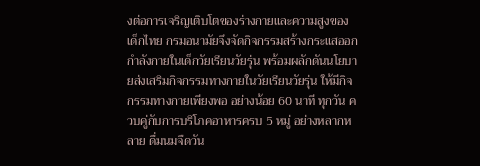งต่อการเจริญเติบโตของร่างกายและความสูงของเด็กไทย กรมอนามัยจึงจัดกิจกรรมสร้างกระแสออกกำลังกายในเด็กวัยเรียนวัยรุ่น พร้อมผลักดันนโยบายส่งเสริมกิจกรรมทางกายในวัยเรียนวัยรุ่น ให้มีกิจกรรมทางกายเพียงพอ อย่างน้อย 60 นาที ทุกวัน ควบคู่กับการบริโภคอาหารครบ 5 หมู่ อย่างหลากหลาย ดื่มนมจืดวัน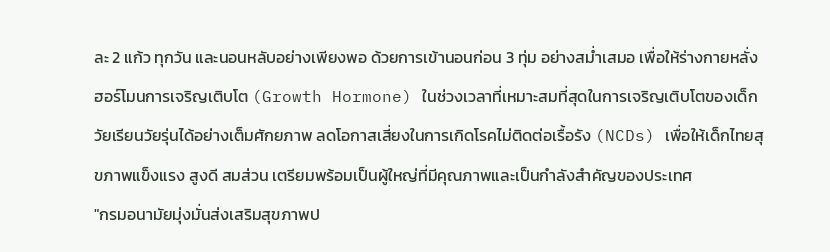ละ 2 แก้ว ทุกวัน และนอนหลับอย่างเพียงพอ ด้วยการเข้านอนก่อน 3 ทุ่ม อย่างสม่ำเสมอ เพื่อให้ร่างกายหลั่งฮอร์โมนการเจริญเติบโต (Growth Hormone) ในช่วงเวลาที่เหมาะสมที่สุดในการเจริญเติบโตของเด็กวัยเรียนวัยรุ่นได้อย่างเต็มศักยภาพ ลดโอกาสเสี่ยงในการเกิดโรคไม่ติดต่อเรื้อรัง (NCDs) เพื่อให้เด็กไทยสุขภาพแข็งแรง สูงดี สมส่วน เตรียมพร้อมเป็นผู้ใหญ่ที่มีคุณภาพและเป็นกำลังสำคัญของประเทศ
"กรมอนามัยมุ่งมั่นส่งเสริมสุขภาพป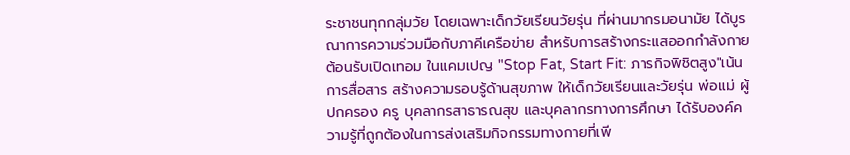ระชาชนทุกกลุ่มวัย โดยเฉพาะเด็กวัยเรียนวัยรุ่น ที่ผ่านมากรมอนามัย ได้บูรณาการความร่วมมือกับภาคีเครือข่าย สำหรับการสร้างกระแสออกกำลังกายต้อนรับเปิดเทอม ในแคมเปญ "Stop Fat, Start Fit: ภารกิจพิชิตสูง"เน้นการสื่อสาร สร้างความรอบรู้ด้านสุขภาพ ให้เด็กวัยเรียนและวัยรุ่น พ่อแม่ ผู้ปกครอง ครู บุคลากรสาธารณสุข และบุคลากรทางการศึกษา ได้รับองค์ความรู้ที่ถูกต้องในการส่งเสริมกิจกรรมทางกายที่เพี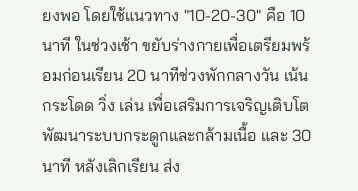ยงพอ โดยใช้แนวทาง "10-20-30" คือ 10 นาที ในช่วงเช้า ขยับร่างกายเพื่อเตรียมพร้อมก่อนเรียน 20 นาทีช่วงพักกลางวัน เน้นกระโดด วิ่ง เล่น เพื่อเสริมการเจริญเติบโต พัฒนาระบบกระดูกและกล้ามเนื้อ และ 30 นาที หลังเลิกเรียน ส่ง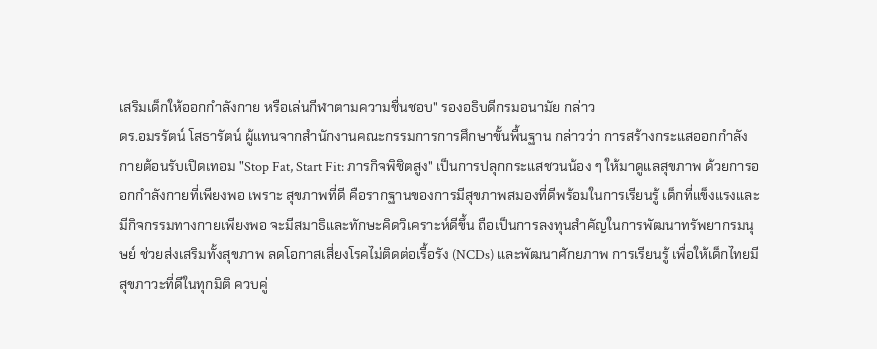เสริมเด็กให้ออกกำลังกาย หรือเล่นกีฬาตามความชื่นชอบ" รองอธิบดีกรมอนามัย กล่าว
ดร.อมรรัตน์ โสธารัตน์ ผู้แทนจากสำนักงานคณะกรรมการการศึกษาขั้นพื้นฐาน กล่าวว่า การสร้างกระแสออกกำลังกายต้อนรับเปิดเทอม "Stop Fat, Start Fit: ภารกิจพิชิตสูง" เป็นการปลุกกระแสชวนน้อง ๆ ให้มาดูแลสุขภาพ ด้วยการออกกำลังกายที่เพียงพอ เพราะ สุขภาพที่ดี คือรากฐานของการมีสุขภาพสมองที่ดีพร้อมในการเรียนรู้ เด็กที่แข็งแรงและมีกิจกรรมทางกายเพียงพอ จะมีสมาธิและทักษะคิดวิเคราะห์ดีขึ้น ถือเป็นการลงทุนสำคัญในการพัฒนาทรัพยากรมนุษย์ ช่วยส่งเสริมทั้งสุขภาพ ลดโอกาสเสี่ยงโรคไม่ติดต่อเรื้อรัง (NCDs) และพัฒนาศักยภาพ การเรียนรู้ เพื่อให้เด็กไทยมีสุขภาวะที่ดีในทุกมิติ ควบคู่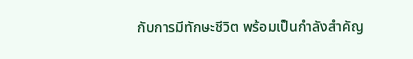กับการมีทักษะชีวิต พร้อมเป็นกำลังสำคัญ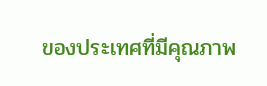ของประเทศที่มีคุณภาพ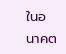ในอนาคต